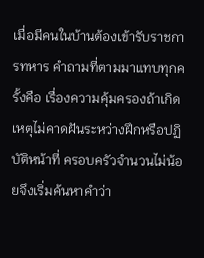เมื่อมีคนในบ้านต้องเข้ารับราชการทหาร คำถามที่ตามมาแทบทุกครั้งคือ เรื่องความคุ้มครองถ้าเกิดเหตุไม่คาดฝันระหว่างฝึกหรือปฏิบัติหน้าที่ ครอบครัวจำนวนไม่น้อยจึงเริ่มค้นหาคำว่า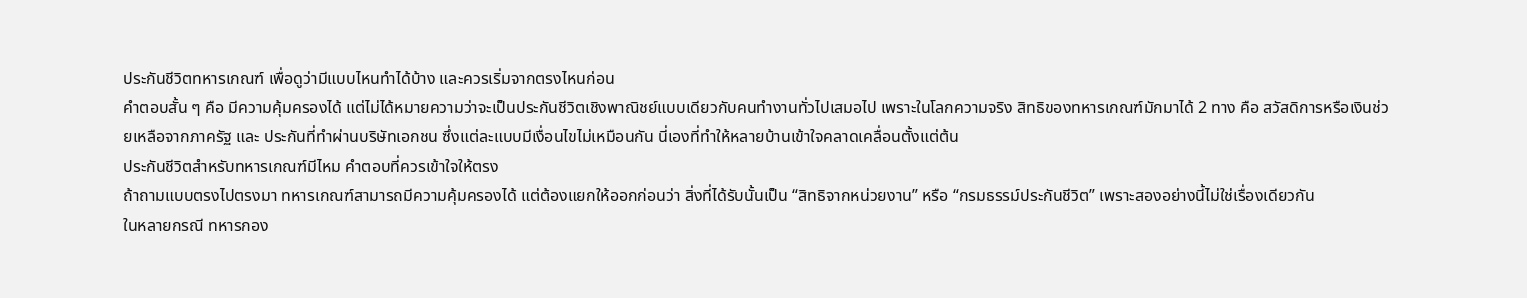ประกันชีวิตทหารเกณฑ์ เพื่อดูว่ามีแบบไหนทำได้บ้าง และควรเริ่มจากตรงไหนก่อน
คำตอบสั้น ๆ คือ มีความคุ้มครองได้ แต่ไม่ได้หมายความว่าจะเป็นประกันชีวิตเชิงพาณิชย์แบบเดียวกับคนทำงานทั่วไปเสมอไป เพราะในโลกความจริง สิทธิของทหารเกณฑ์มักมาได้ 2 ทาง คือ สวัสดิการหรือเงินช่วยเหลือจากภาครัฐ และ ประกันที่ทำผ่านบริษัทเอกชน ซึ่งแต่ละแบบมีเงื่อนไขไม่เหมือนกัน นี่เองที่ทำให้หลายบ้านเข้าใจคลาดเคลื่อนตั้งแต่ต้น
ประกันชีวิตสำหรับทหารเกณฑ์มีไหม คำตอบที่ควรเข้าใจให้ตรง
ถ้าถามแบบตรงไปตรงมา ทหารเกณฑ์สามารถมีความคุ้มครองได้ แต่ต้องแยกให้ออกก่อนว่า สิ่งที่ได้รับนั้นเป็น “สิทธิจากหน่วยงาน” หรือ “กรมธรรม์ประกันชีวิต” เพราะสองอย่างนี้ไม่ใช่เรื่องเดียวกัน
ในหลายกรณี ทหารกอง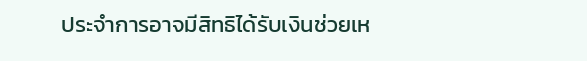ประจำการอาจมีสิทธิได้รับเงินช่วยเห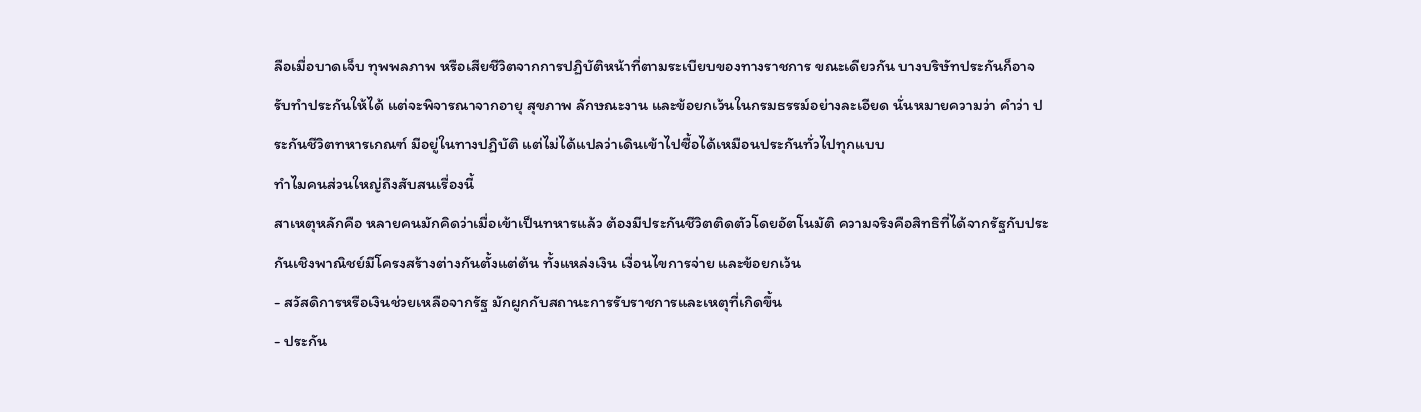ลือเมื่อบาดเจ็บ ทุพพลภาพ หรือเสียชีวิตจากการปฏิบัติหน้าที่ตามระเบียบของทางราชการ ขณะเดียวกัน บางบริษัทประกันก็อาจรับทำประกันให้ได้ แต่จะพิจารณาจากอายุ สุขภาพ ลักษณะงาน และข้อยกเว้นในกรมธรรม์อย่างละเอียด นั่นหมายความว่า คำว่า ประกันชีวิตทหารเกณฑ์ มีอยู่ในทางปฏิบัติ แต่ไม่ได้แปลว่าเดินเข้าไปซื้อได้เหมือนประกันทั่วไปทุกแบบ
ทำไมคนส่วนใหญ่ถึงสับสนเรื่องนี้
สาเหตุหลักคือ หลายคนมักคิดว่าเมื่อเข้าเป็นทหารแล้ว ต้องมีประกันชีวิตติดตัวโดยอัตโนมัติ ความจริงคือสิทธิที่ได้จากรัฐกับประกันเชิงพาณิชย์มีโครงสร้างต่างกันตั้งแต่ต้น ทั้งแหล่งเงิน เงื่อนไขการจ่าย และข้อยกเว้น
- สวัสดิการหรือเงินช่วยเหลือจากรัฐ มักผูกกับสถานะการรับราชการและเหตุที่เกิดขึ้น
- ประกัน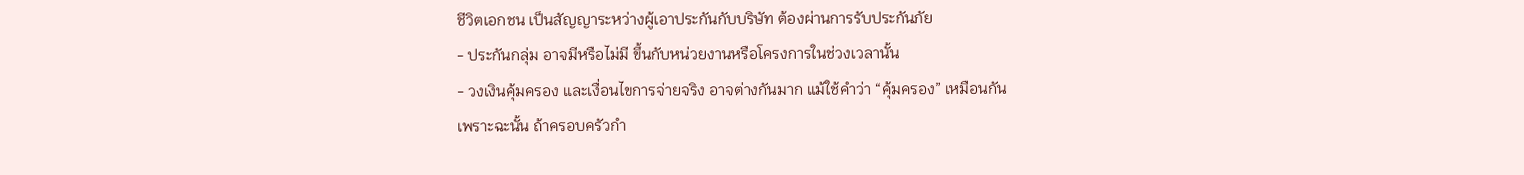ชีวิตเอกชน เป็นสัญญาระหว่างผู้เอาประกันกับบริษัท ต้องผ่านการรับประกันภัย
- ประกันกลุ่ม อาจมีหรือไม่มี ขึ้นกับหน่วยงานหรือโครงการในช่วงเวลานั้น
- วงเงินคุ้มครอง และเงื่อนไขการจ่ายจริง อาจต่างกันมาก แม้ใช้คำว่า “คุ้มครอง” เหมือนกัน
เพราะฉะนั้น ถ้าครอบครัวกำ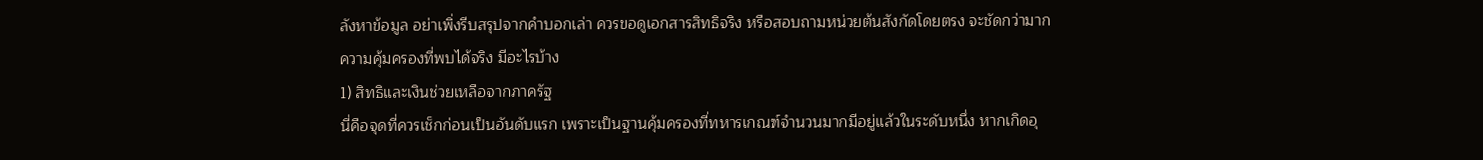ลังหาข้อมูล อย่าเพิ่งรีบสรุปจากคำบอกเล่า ควรขอดูเอกสารสิทธิจริง หรือสอบถามหน่วยต้นสังกัดโดยตรง จะชัดกว่ามาก
ความคุ้มครองที่พบได้จริง มีอะไรบ้าง
1) สิทธิและเงินช่วยเหลือจากภาครัฐ
นี่คือจุดที่ควรเช็กก่อนเป็นอันดับแรก เพราะเป็นฐานคุ้มครองที่ทหารเกณฑ์จำนวนมากมีอยู่แล้วในระดับหนึ่ง หากเกิดอุ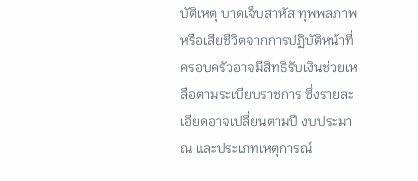บัติเหตุ บาดเจ็บสาหัส ทุพพลภาพ หรือเสียชีวิตจากการปฏิบัติหน้าที่ ครอบครัวอาจมีสิทธิรับเงินช่วยเหลือตามระเบียบราชการ ซึ่งรายละเอียดอาจเปลี่ยนตามปี งบประมาณ และประเภทเหตุการณ์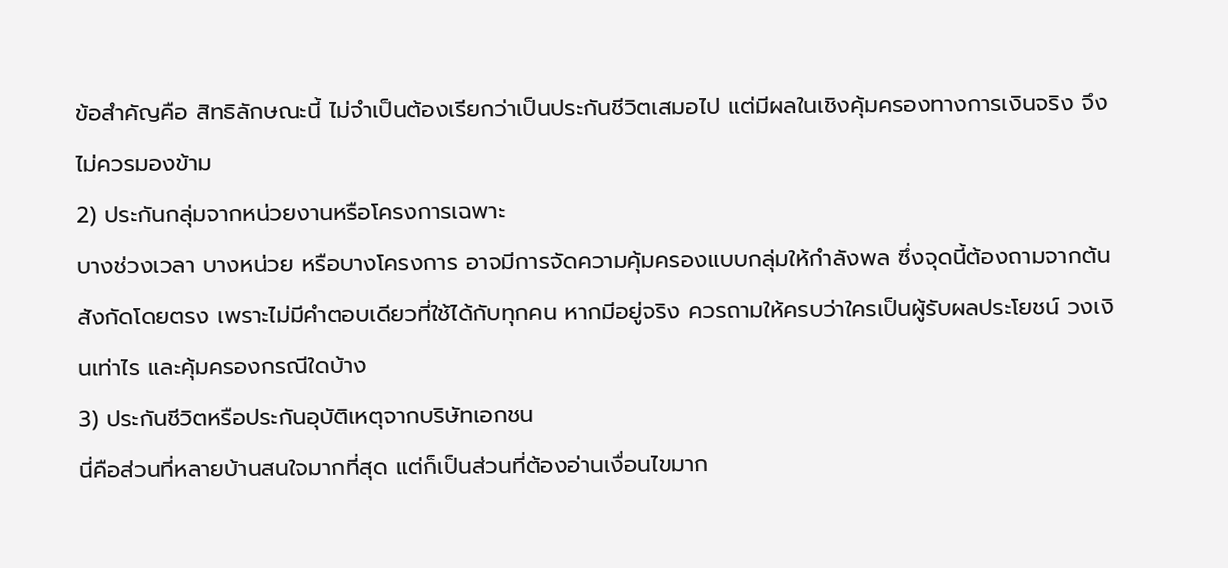ข้อสำคัญคือ สิทธิลักษณะนี้ ไม่จำเป็นต้องเรียกว่าเป็นประกันชีวิตเสมอไป แต่มีผลในเชิงคุ้มครองทางการเงินจริง จึงไม่ควรมองข้าม
2) ประกันกลุ่มจากหน่วยงานหรือโครงการเฉพาะ
บางช่วงเวลา บางหน่วย หรือบางโครงการ อาจมีการจัดความคุ้มครองแบบกลุ่มให้กำลังพล ซึ่งจุดนี้ต้องถามจากต้นสังกัดโดยตรง เพราะไม่มีคำตอบเดียวที่ใช้ได้กับทุกคน หากมีอยู่จริง ควรถามให้ครบว่าใครเป็นผู้รับผลประโยชน์ วงเงินเท่าไร และคุ้มครองกรณีใดบ้าง
3) ประกันชีวิตหรือประกันอุบัติเหตุจากบริษัทเอกชน
นี่คือส่วนที่หลายบ้านสนใจมากที่สุด แต่ก็เป็นส่วนที่ต้องอ่านเงื่อนไขมาก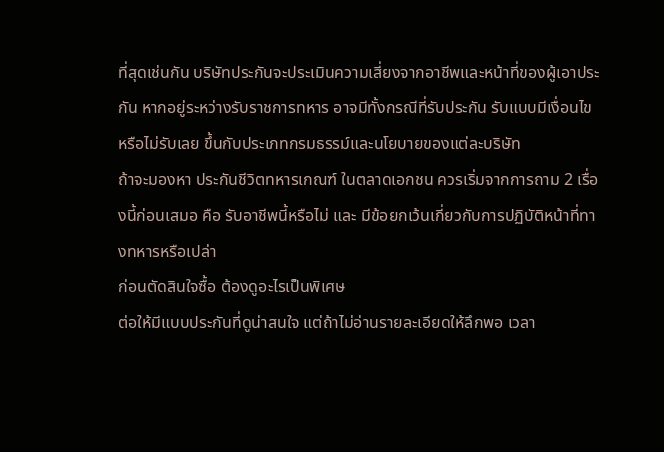ที่สุดเช่นกัน บริษัทประกันจะประเมินความเสี่ยงจากอาชีพและหน้าที่ของผู้เอาประกัน หากอยู่ระหว่างรับราชการทหาร อาจมีทั้งกรณีที่รับประกัน รับแบบมีเงื่อนไข หรือไม่รับเลย ขึ้นกับประเภทกรมธรรม์และนโยบายของแต่ละบริษัท
ถ้าจะมองหา ประกันชีวิตทหารเกณฑ์ ในตลาดเอกชน ควรเริ่มจากการถาม 2 เรื่องนี้ก่อนเสมอ คือ รับอาชีพนี้หรือไม่ และ มีข้อยกเว้นเกี่ยวกับการปฏิบัติหน้าที่ทางทหารหรือเปล่า
ก่อนตัดสินใจซื้อ ต้องดูอะไรเป็นพิเศษ
ต่อให้มีแบบประกันที่ดูน่าสนใจ แต่ถ้าไม่อ่านรายละเอียดให้ลึกพอ เวลา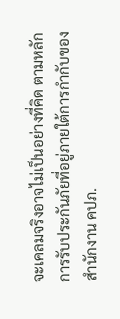จะเคลมจริงอาจไม่เป็นอย่างที่คิด ตามหลักการรับประกันภัยที่อยู่ภายใต้การกำกับของสำนักงาน คปภ.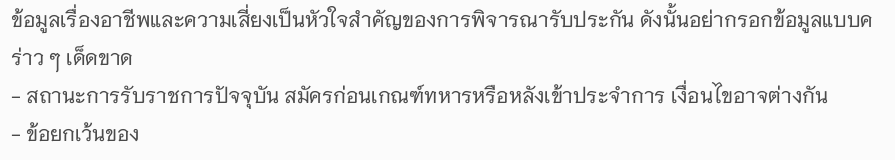ข้อมูลเรื่องอาชีพและความเสี่ยงเป็นหัวใจสำคัญของการพิจารณารับประกัน ดังนั้นอย่ากรอกข้อมูลแบบคร่าว ๆ เด็ดขาด
- สถานะการรับราชการปัจจุบัน สมัครก่อนเกณฑ์ทหารหรือหลังเข้าประจำการ เงื่อนไขอาจต่างกัน
- ข้อยกเว้นของ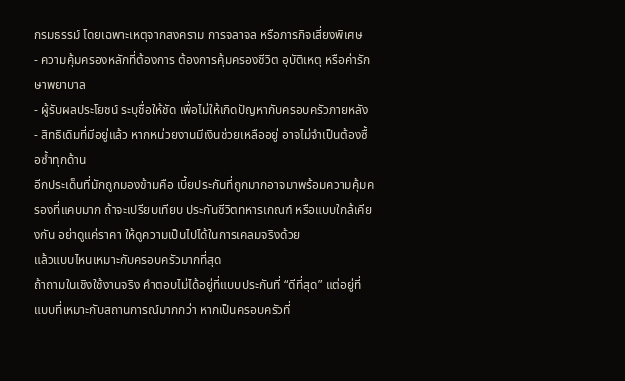กรมธรรม์ โดยเฉพาะเหตุจากสงคราม การจลาจล หรือภารกิจเสี่ยงพิเศษ
- ความคุ้มครองหลักที่ต้องการ ต้องการคุ้มครองชีวิต อุบัติเหตุ หรือค่ารักษาพยาบาล
- ผู้รับผลประโยชน์ ระบุชื่อให้ชัด เพื่อไม่ให้เกิดปัญหากับครอบครัวภายหลัง
- สิทธิเดิมที่มีอยู่แล้ว หากหน่วยงานมีเงินช่วยเหลืออยู่ อาจไม่จำเป็นต้องซื้อซ้ำทุกด้าน
อีกประเด็นที่มักถูกมองข้ามคือ เบี้ยประกันที่ถูกมากอาจมาพร้อมความคุ้มครองที่แคบมาก ถ้าจะเปรียบเทียบ ประกันชีวิตทหารเกณฑ์ หรือแบบใกล้เคียงกัน อย่าดูแค่ราคา ให้ดูความเป็นไปได้ในการเคลมจริงด้วย
แล้วแบบไหนเหมาะกับครอบครัวมากที่สุด
ถ้าถามในเชิงใช้งานจริง คำตอบไม่ได้อยู่ที่แบบประกันที่ “ดีที่สุด” แต่อยู่ที่แบบที่เหมาะกับสถานการณ์มากกว่า หากเป็นครอบครัวที่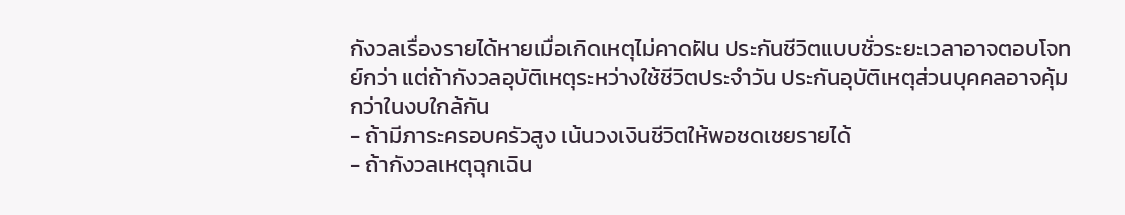กังวลเรื่องรายได้หายเมื่อเกิดเหตุไม่คาดฝัน ประกันชีวิตแบบชั่วระยะเวลาอาจตอบโจทย์กว่า แต่ถ้ากังวลอุบัติเหตุระหว่างใช้ชีวิตประจำวัน ประกันอุบัติเหตุส่วนบุคคลอาจคุ้มกว่าในงบใกล้กัน
- ถ้ามีภาระครอบครัวสูง เน้นวงเงินชีวิตให้พอชดเชยรายได้
- ถ้ากังวลเหตุฉุกเฉิน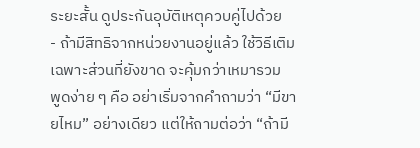ระยะสั้น ดูประกันอุบัติเหตุควบคู่ไปด้วย
- ถ้ามีสิทธิจากหน่วยงานอยู่แล้ว ใช้วิธีเติมเฉพาะส่วนที่ยังขาด จะคุ้มกว่าเหมารวม
พูดง่าย ๆ คือ อย่าเริ่มจากคำถามว่า “มีขายไหม” อย่างเดียว แต่ให้ถามต่อว่า “ถ้ามี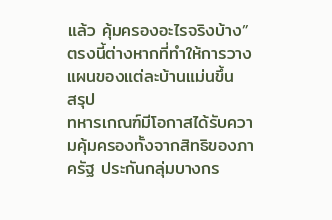แล้ว คุ้มครองอะไรจริงบ้าง” ตรงนี้ต่างหากที่ทำให้การวางแผนของแต่ละบ้านแม่นขึ้น
สรุป
ทหารเกณฑ์มีโอกาสได้รับความคุ้มครองทั้งจากสิทธิของภาครัฐ ประกันกลุ่มบางกร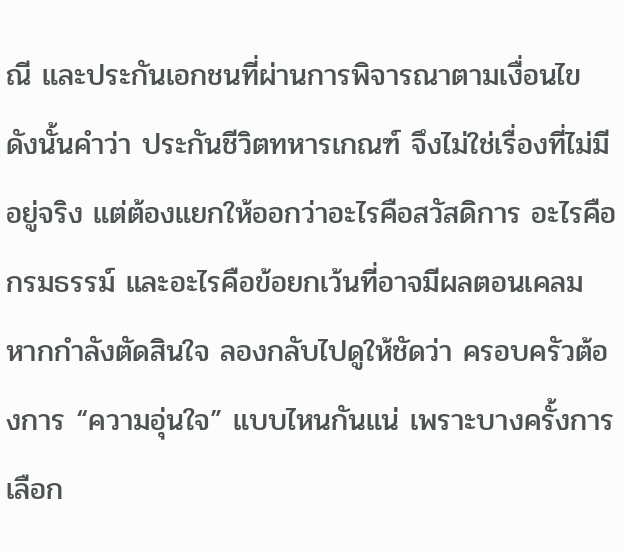ณี และประกันเอกชนที่ผ่านการพิจารณาตามเงื่อนไข ดังนั้นคำว่า ประกันชีวิตทหารเกณฑ์ จึงไม่ใช่เรื่องที่ไม่มีอยู่จริง แต่ต้องแยกให้ออกว่าอะไรคือสวัสดิการ อะไรคือกรมธรรม์ และอะไรคือข้อยกเว้นที่อาจมีผลตอนเคลม หากกำลังตัดสินใจ ลองกลับไปดูให้ชัดว่า ครอบครัวต้องการ “ความอุ่นใจ” แบบไหนกันแน่ เพราะบางครั้งการเลือก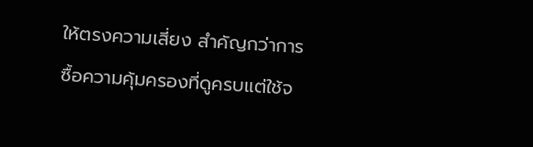ให้ตรงความเสี่ยง สำคัญกว่าการซื้อความคุ้มครองที่ดูครบแต่ใช้จ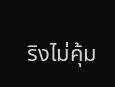ริงไม่คุ้ม